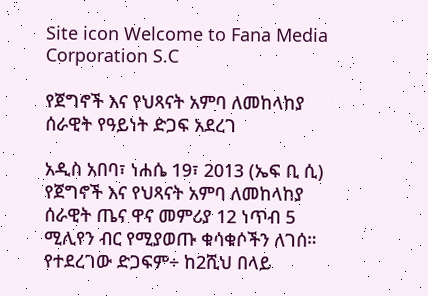Site icon Welcome to Fana Media Corporation S.C

የጀግኖች እና የህጻናት አምባ ለመከላከያ ሰራዊት የዓይነት ድጋፍ አደረገ

አዲስ አበባ፣ ነሐሴ 19፣ 2013 (ኤፍ ቢ ሲ) የጀግኖች እና የህጻናት አምባ ለመከላከያ ሰራዊት ጤና ዋና መምሪያ 12 ነጥብ 5 ሚሊየን ብር የሚያወጡ ቁሳቁሶችን ለገሰ።
የተደረገው ድጋፍም÷ ከ2ሺህ በላይ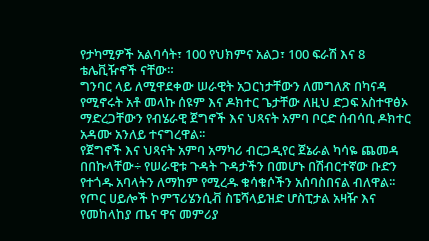የታካሚዎች አልባሳት፣ 100 የህክምና አልጋ፣ 100 ፍራሽ እና 8 ቴሌቪዥኖች ናቸው።
ግንባር ላይ ለሚዋደቀው ሠራዊት አጋርነታቸውን ለመግለጽ በካናዳ የሚኖሩት አቶ መላኩ ሰዩም እና ዶክተር ጌታቸው ለዚህ ድጋፍ አስተዋፅኦ ማድረጋቸውን የብሄራዊ ጀግኖች እና ህጻናት አምባ ቦርድ ሰብሳቢ ዶክተር አዳሙ አንለይ ተናግረዋል፡፡
የጀግኖች እና ህጻናት አምባ አማካሪ ብርጋዲየር ጀኔራል ካሳዬ ጨመዳ በበኩላቸው÷ የሠራዊቱ ጉዳት ጉዳታችን በመሆኑ በሽብርተኛው ቡድን የተጎዱ አባላትን ለማከም የሚረዱ ቁሳቁሶችን አሰባስበናል ብለዋል፡፡
የጦር ሀይሎች ኮምፕሪሄንሲቭ ስፔሻላይዝድ ሆስፒታል አዛዥ እና የመከላከያ ጤና ዋና መምሪያ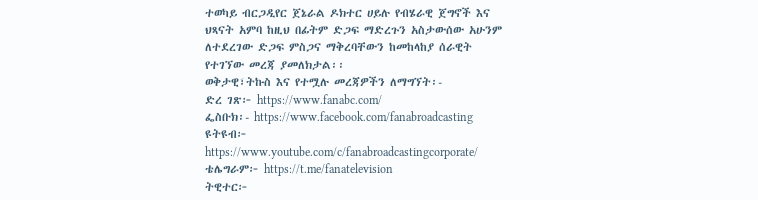ተወካይ ብርጋዲየር ጀኔራል ዶክተር ሀይሉ የብሄራዊ ጀግኖች እና ህጻናት አምባ ከዚህ በፊትም ድጋፍ ማድረጉን አስታውሰው አሁንም ለተደረገው ድጋፍ ምስጋና ማቅረባቸውን ከመከላከያ ሰራዊት የተገኘው መረጃ ያመለክታል፡፡
ወቅታዊ፣ትኩስ እና የተሟሉ መረጃዎችን ለማግኘት፡-
ድረ ገጽ፦ https://www.fanabc.com/
ፌስቡክ፡- https://www.facebook.com/fanabroadcasting
ዩትዩብ፦ https://www.youtube.com/c/fanabroadcastingcorporate/
ቴሌግራም፦ https://t.me/fanatelevision
ትዊተር፦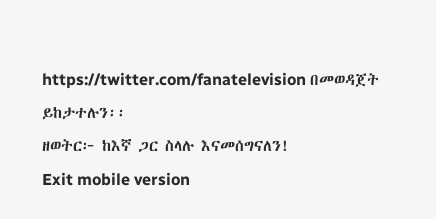https://twitter.com/fanatelevision በመወዳጀት ይከታተሉን፡፡
ዘወትር፦ ከእኛ ጋር ስላሉ እናመሰግናለን!
Exit mobile version